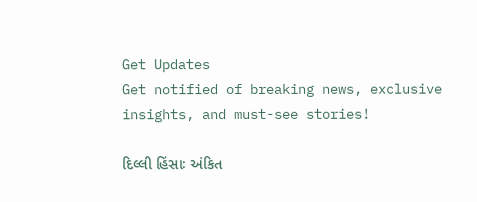Get Updates
Get notified of breaking news, exclusive insights, and must-see stories!

દિલ્લી હિંસાઃ અંકિત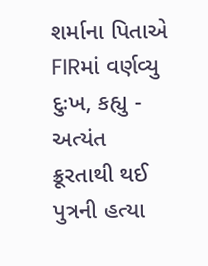શર્માના પિતાએ FIRમાં વર્ણવ્યુ દુઃખ, કહ્યુ - અત્યંત ક્રૂરતાથી થઈ પુત્રની હત્યા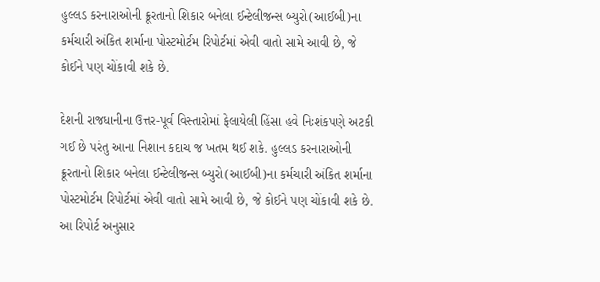હુલ્લડ કરનારાઓની ક્રૂરતાનો શિકાર બનેલા ઈન્ટેલીજન્સ બ્યુરો(આઈબી)ના કર્મચારી અંકિત શર્માના પોસ્ટમોર્ટમ રિપોર્ટમાં એવી વાતો સામે આવી છે, જે કોઈને પણ ચોંકાવી શકે છે.

દેશની રાજધાનીના ઉત્તર-પૂર્વ વિસ્તારોમાં ફેલાયેલી હિંસા હવે નિઃશંકપણે અટકી ગઈ છે પરંતુ આના નિશાન કદાચ જ ખતમ થઈ શકે. હુલ્લડ કરનારાઓની ક્રૂરતાનો શિકાર બનેલા ઈન્ટેલીજન્સ બ્યુરો(આઈબી)ના કર્મચારી અંકિત શર્માના પોસ્ટમોર્ટમ રિપોર્ટમાં એવી વાતો સામે આવી છે, જે કોઈને પણ ચોંકાવી શકે છે. આ રિપોર્ટ અનુસાર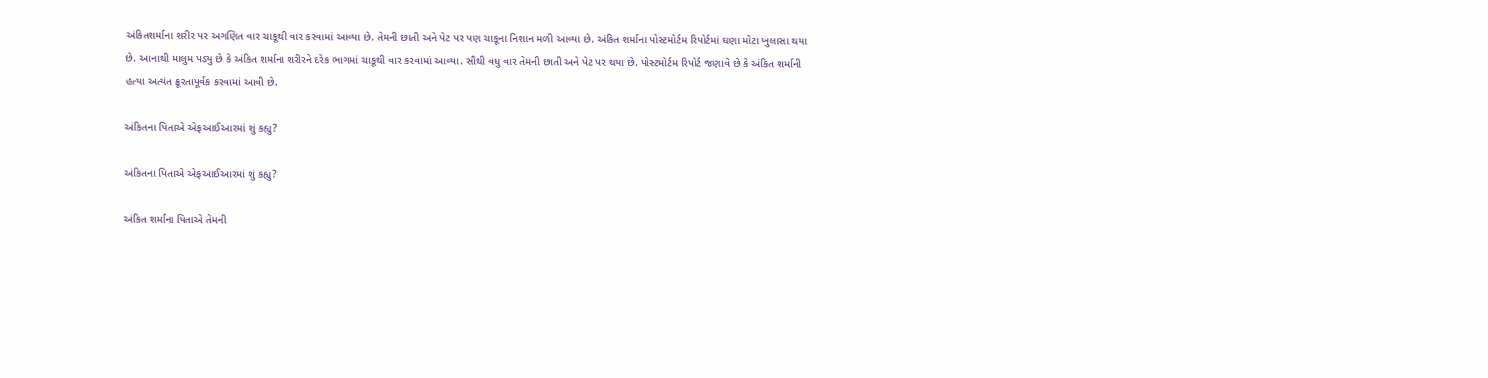અંકિતશર્માના શરીર પર અગણિત વાર ચાકૂથી વાર કરવામાં આવ્યા છે. તેમની છાતી અને પેટ પર પણ ચાકૂના નિશાન મળી આવ્યા છે. અંકિત શર્માના પોસ્ટમોર્ટમ રિપોર્ટમાં ઘણા મોટા ખુલાસા થયા છે. આનાથી માલુમ પડ્યુ છે કે અંકિત શર્માના શરીરને દરેક ભાગમાં ચાકૂથી વાર કરવામાં આવ્યા. સૌથી વધુ વાર તેમની છાતી અને પેટ પર થયા છે. પોસ્ટમોર્ટમ રિપોર્ટ જણાવે છે કે અંકિત શર્માની હત્યા અત્યંત ક્રૂરતાપૂર્વક કરવામાં આવી છે.

અંકિતના પિતાએ એફઆઈઆરમાં શું કહ્યુ?

અંકિતના પિતાએ એફઆઈઆરમાં શું કહ્યુ?

અંકિત શર્માના પિતાએ તેમની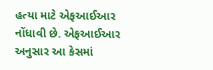હત્યા માટે એફઆઈઆર નોંધાવી છે. એફઆઈઆર અનુસાર આ કેસમાં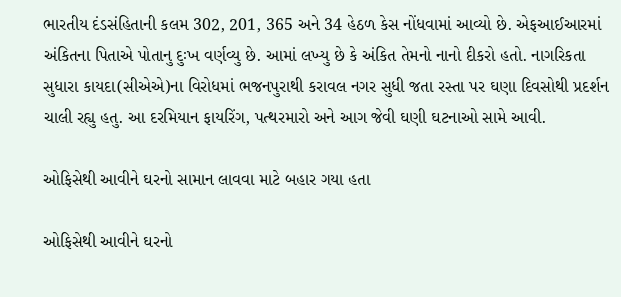ભારતીય દંડસંહિતાની કલમ 302, 201, 365 અને 34 હેઠળ કેસ નોંધવામાં આવ્યો છે. એફઆઈઆરમાં અંકિતના પિતાએ પોતાનુ દુઃખ વર્ણવ્યુ છે. આમાં લખ્યુ છે કે અંકિત તેમનો નાનો દીકરો હતો. નાગરિકતા સુધારા કાયદા(સીએએ)ના વિરોધમાં ભજનપુરાથી કરાવલ નગર સુધી જતા રસ્તા પર ઘણા દિવસોથી પ્રદર્શન ચાલી રહ્યુ હતુ. આ દરમિયાન ફાયરિંગ, પત્થરમારો અને આગ જેવી ઘણી ઘટનાઓ સામે આવી.

ઓફિસેથી આવીને ઘરનો સામાન લાવવા માટે બહાર ગયા હતા

ઓફિસેથી આવીને ઘરનો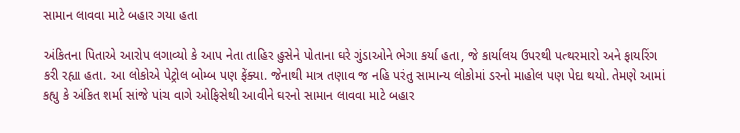સામાન લાવવા માટે બહાર ગયા હતા

અંકિતના પિતાએ આરોપ લગાવ્યો કે આપ નેતા તાહિર હુસેને પોતાના ઘરે ગુંડાઓને ભેગા કર્યા હતા, જે કાર્યાલય ઉપરથી પત્થરમારો અને ફાયરિંગ કરી રહ્યા હતા. આ લોકોએ પેટ્રોલ બોમ્બ પણ ફેંક્યા. જેનાથી માત્ર તણાવ જ નહિ પરંતુ સામાન્ય લોકોમાં ડરનો માહોલ પણ પેદા થયો. તેમણે આમાં કહ્યુ કે અંકિત શર્મા સાંજે પાંચ વાગે ઓફિસેથી આવીને ઘરનો સામાન લાવવા માટે બહાર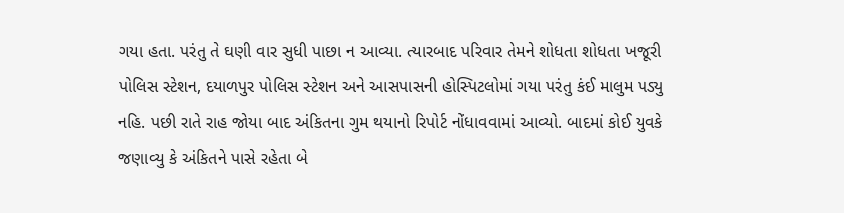ગયા હતા. પરંતુ તે ઘણી વાર સુધી પાછા ન આવ્યા. ત્યારબાદ પરિવાર તેમને શોધતા શોધતા ખજૂરી પોલિસ સ્ટેશન, દયાળપુર પોલિસ સ્ટેશન અને આસપાસની હોસ્પિટલોમાં ગયા પરંતુ કંઈ માલુમ પડ્યુ નહિ. પછી રાતે રાહ જોયા બાદ અંકિતના ગુમ થયાનો રિપોર્ટ નોંધાવવામાં આવ્યો. બાદમાં કોઈ યુવકે જણાવ્યુ કે અંકિતને પાસે રહેતા બે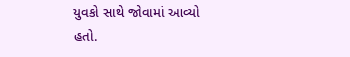યુવકો સાથે જોવામાં આવ્યો હતો.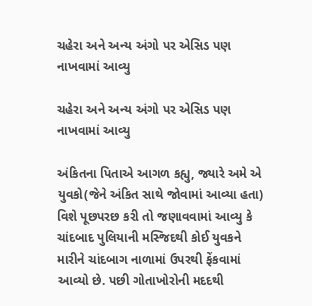ચહેરા અને અન્ય અંગો પર એસિડ પણ નાખવામાં આવ્યુ

ચહેરા અને અન્ય અંગો પર એસિડ પણ નાખવામાં આવ્યુ

અંકિતના પિતાએ આગળ કહ્યુ, જ્યારે અમે એ યુવકો(જેને અંકિત સાથે જોવામાં આવ્યા હતા) વિશે પૂછપરછ કરી તો જણાવવામાં આવ્યુ કે ચાંદબાદ પુલિયાની મસ્જિદથી કોઈ યુવકને મારીને ચાંદબાગ નાળામાં ઉપરથી ફેંકવામાં આવ્યો છે. પછી ગોતાખોરોની મદદથી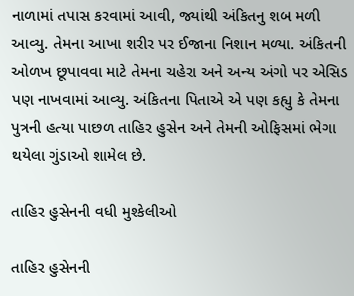નાળામાં તપાસ કરવામાં આવી, જ્યાંથી અંકિતનુ શબ મળી આવ્યુ. તેમના આખા શરીર પર ઈજાના નિશાન મળ્યા. અંકિતની ઓળખ છૂપાવવા માટે તેમના ચહેરા અને અન્ય અંગો પર એસિડ પણ નાખવામાં આવ્યુ. અંકિતના પિતાએ એ પણ કહ્યુ કે તેમના પુત્રની હત્યા પાછળ તાહિર હુસેન અને તેમની ઓફિસમાં ભેગા થયેલા ગુંડાઓ શામેલ છે.

તાહિર હુસેનની વધી મુશ્કેલીઓ

તાહિર હુસેનની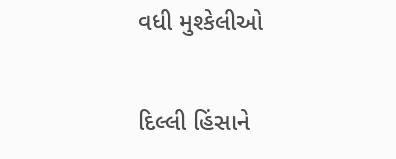વધી મુશ્કેલીઓ

દિલ્લી હિંસાને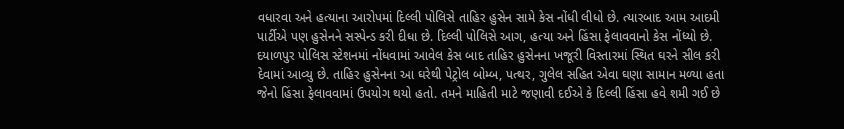વધારવા અને હત્યાના આરોપમાં દિલ્લી પોલિસે તાહિર હુસેન સામે કેસ નોંધી લીધો છે. ત્યારબાદ આમ આદમી પાર્ટીએ પણ હુસેનને સસ્પેન્ડ કરી દીધા છે. દિલ્લી પોલિસે આગ, હત્યા અને હિંસા ફેલાવવાનો કેસ નોંધ્યો છે. દયાળપુર પોલિસ સ્ટેશનમાં નોંધવામાં આવેલ કેસ બાદ તાહિર હુસેનના ખજૂરી વિસ્તારમાં સ્થિત ઘરને સીલ કરી દેવામાં આવ્યુ છે. તાહિર હુસેનના આ ઘરેથી પેટ્રોલ બોમ્બ, પત્થર, ગુલેલ સહિત એવા ઘણા સામાન મળ્યા હતા જેનો હિંસા ફેલાવવામાં ઉપયોગ થયો હતો. તમને માહિતી માટે જણાવી દઈએ કે દિલ્લી હિંસા હવે શમી ગઈ છે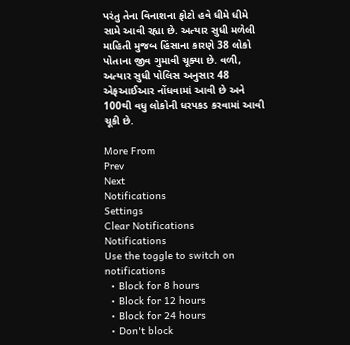પરંતુ તેના વિનાશના ફોટો હવે ધીમે ધીમે સામે આવી રહ્યા છે. અત્યાર સુધી મળેલી માહિતી મુજબ હિંસાના કારણે 38 લોકો પોતાના જીવ ગુમાવી ચૂક્યા છે. વળી, અત્યાર સુધી પોલિસ અનુસાર 48 એફઆઈઆર નોંધવામાં આવી છે અને 100થી વધુ લોકોની ધરપકડ કરવામાં આવી ચૂકી છે.

More From
Prev
Next
Notifications
Settings
Clear Notifications
Notifications
Use the toggle to switch on notifications
  • Block for 8 hours
  • Block for 12 hours
  • Block for 24 hours
  • Don't block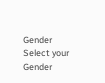Gender
Select your Gender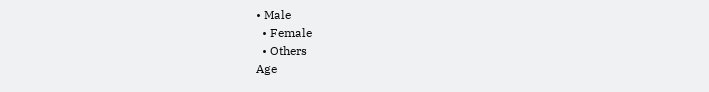• Male
  • Female
  • Others
Age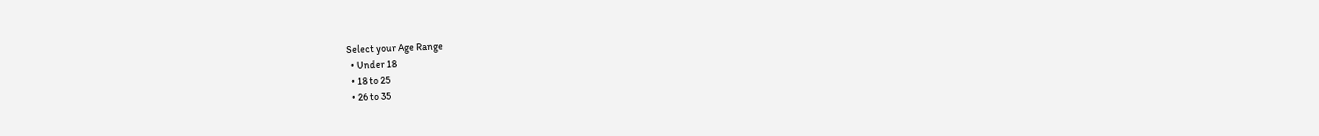Select your Age Range
  • Under 18
  • 18 to 25
  • 26 to 35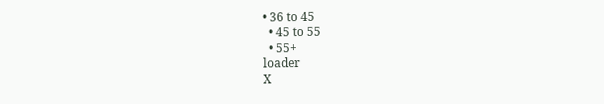• 36 to 45
  • 45 to 55
  • 55+
loader
X